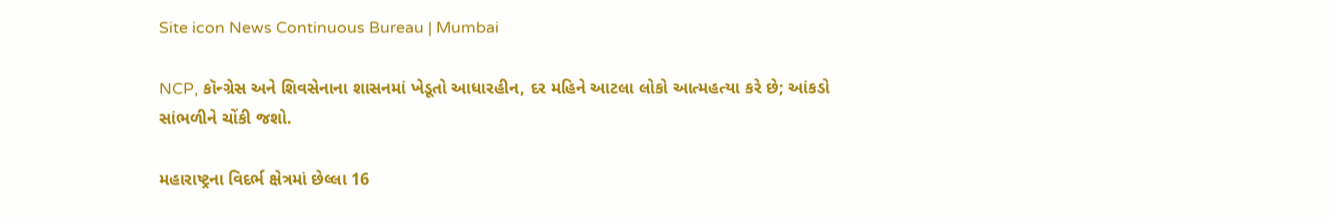Site icon News Continuous Bureau | Mumbai

NCP, કૉન્ગ્રેસ અને શિવસેનાના શાસનમાં ખેડૂતો આધારહીન, દર મહિને આટલા લોકો આત્મહત્યા કરે છે; આંકડો સાંભળીને ચોંકી જશો.

મહારાષ્ટ્રના વિદર્ભ ક્ષેત્રમાં છેલ્લા 16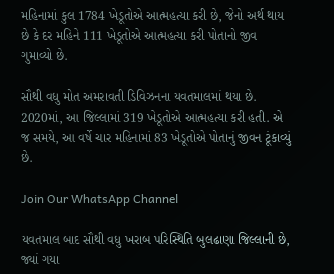મહિનામાં કુલ 1784 ખેડૂતોએ આત્મહત્યા કરી છે, જેનો અર્થ થાય છે કે દર મહિને 111 ખેડૂતોએ આત્મહત્યા કરી પોતાનો જીવ ગુમાવ્યો છે.

સૌથી વધુ મોત અમરાવતી ડિવિઝનના યવતમાલમાં થયા છે. 2020માં, આ જિલ્લામાં 319 ખેડૂતોએ આત્મહત્યા કરી હતી. એ જ સમયે, આ વર્ષે ચાર મહિનામાં 83 ખેડૂતોએ પોતાનું જીવન ટૂંકાવ્યું છે.

Join Our WhatsApp Channel

યવતમાલ બાદ સૌથી વધુ ખરાબ પરિસ્થિતિ બુલઢાણા જિલ્લાની છે, જ્યાં ગયા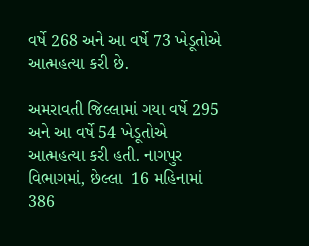વર્ષે 268 અને આ વર્ષે 73 ખેડૂતોએ આત્મહત્યા કરી છે.

અમરાવતી જિલ્લામાં ગયા વર્ષે 295 અને આ વર્ષે 54 ખેડૂતોએ આત્મહત્યા કરી હતી. નાગપુર વિભાગમાં, છેલ્લા  16 મહિનામાં 386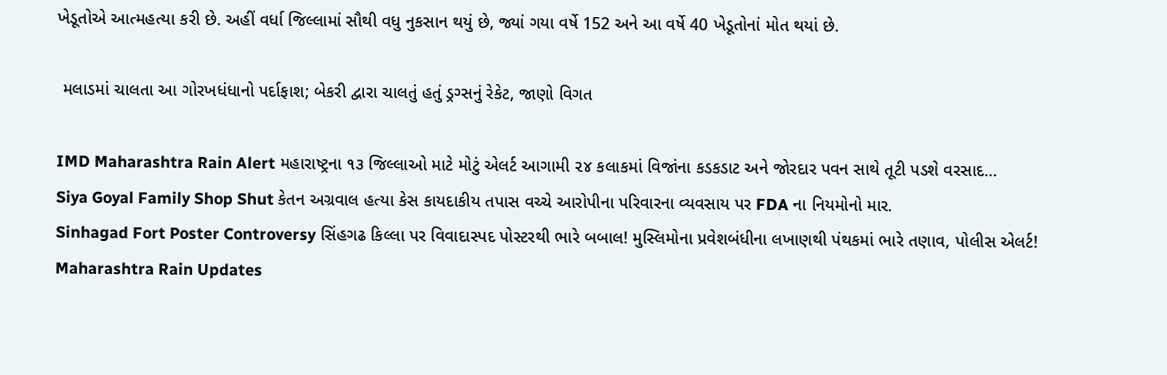ખેડૂતોએ આત્મહત્યા કરી છે. અહીં વર્ધા જિલ્લામાં સૌથી વધુ નુકસાન થયું છે, જ્યાં ગયા વર્ષે 152 અને આ વર્ષે 40 ખેડૂતોનાં મોત થયાં છે.

 મલાડમાં ચાલતા આ ગોરખધંધાનો પર્દાફાશ; બેકરી દ્વારા ચાલતું હતું ડ્રગ્સનું રેકેટ, જાણો વિગત

IMD Maharashtra Rain Alert મહારાષ્ટ્રના ૧૩ જિલ્લાઓ માટે મોટું એલર્ટ આગામી ૨૪ કલાકમાં વિજાંના કડકડાટ અને જોરદાર પવન સાથે તૂટી પડશે વરસાદ…
Siya Goyal Family Shop Shut કેતન અગ્રવાલ હત્યા કેસ કાયદાકીય તપાસ વચ્ચે આરોપીના પરિવારના વ્યવસાય પર FDA ના નિયમોનો માર.
Sinhagad Fort Poster Controversy સિંહગઢ કિલ્લા પર વિવાદાસ્પદ પોસ્ટરથી ભારે બબાલ! મુસ્લિમોના પ્રવેશબંધીના લખાણથી પંથકમાં ભારે તણાવ, પોલીસ એલર્ટ!
Maharashtra Rain Updates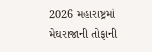2026 મહારાષ્ટ્રમાં મેઘરાજાની તોફાની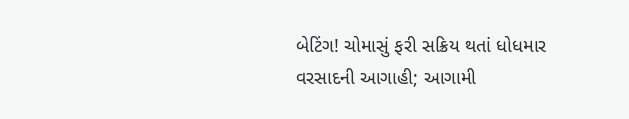બેટિંગ! ચોમાસું ફરી સક્રિય થતાં ધોધમાર વરસાદની આગાહી; આગામી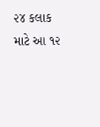૨૪ કલાક માટે આ ૧૨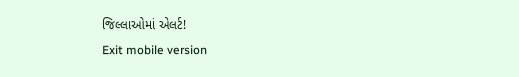જિલ્લાઓમાં એલર્ટ!
Exit mobile version